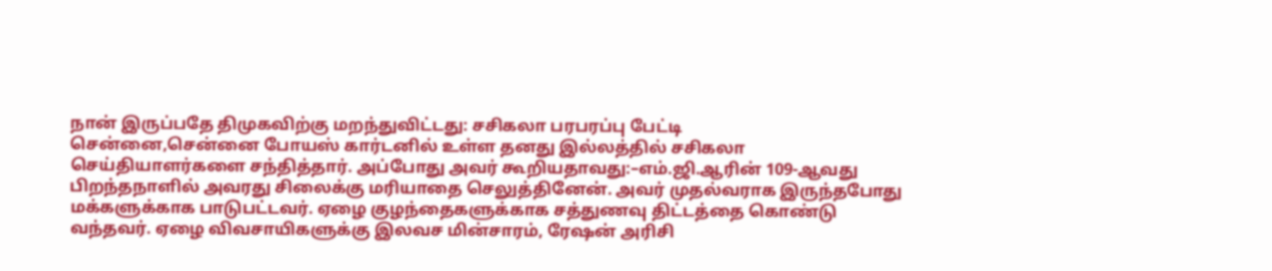நான் இருப்பதே திமுகவிற்கு மறந்துவிட்டது: சசிகலா பரபரப்பு பேட்டி
சென்னை,சென்னை போயஸ் கார்டனில் உள்ள தனது இல்லத்தில் சசிகலா செய்தியாளர்களை சந்தித்தார். அப்போது அவர் கூறியதாவது:–எம்.ஜி.ஆரின் 109-ஆவது பிறந்தநாளில் அவரது சிலைக்கு மரியாதை செலுத்தினேன். அவர் முதல்வராக இருந்தபோது மக்களுக்காக பாடுபட்டவர். ஏழை குழந்தைகளுக்காக சத்துணவு திட்டத்தை கொண்டு வந்தவர். ஏழை விவசாயிகளுக்கு இலவச மின்சாரம், ரேஷன் அரிசி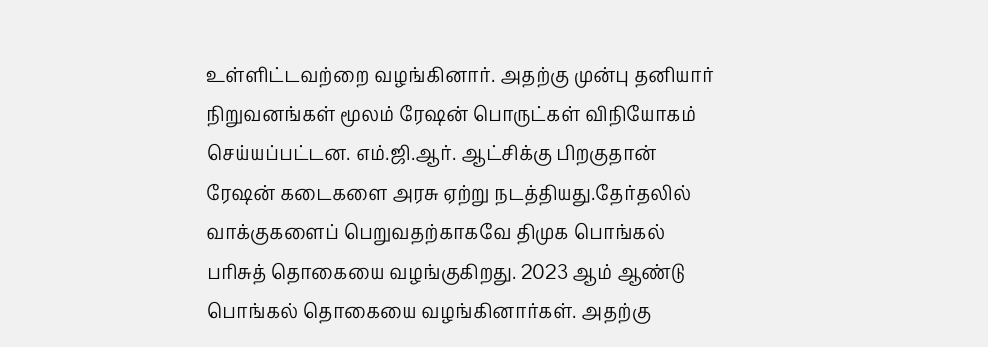உள்ளிட்டவற்றை வழங்கினார். அதற்கு முன்பு தனியார் நிறுவனங்கள் மூலம் ரேஷன் பொருட்கள் விநியோகம் செய்யப்பட்டன. எம்.ஜி.ஆர். ஆட்சிக்கு பிறகுதான் ரேஷன் கடைகளை அரசு ஏற்று நடத்தியது.தேர்தலில் வாக்குகளைப் பெறுவதற்காகவே திமுக பொங்கல் பரிசுத் தொகையை வழங்குகிறது. 2023 ஆம் ஆண்டு பொங்கல் தொகையை வழங்கினார்கள். அதற்கு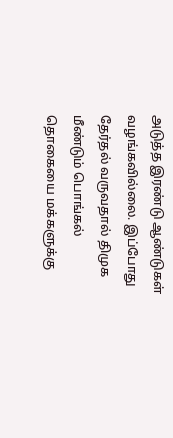அடுத்த இரண்டு ஆண்டுகள் வழங்கவில்லை. இப்போது தேர்தல் வருவதால் திமுக மீண்டும் பொங்கல் தொகையை மக்களுக்கு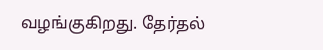வழங்குகிறது. தேர்தல்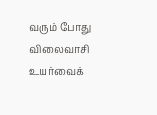வரும் போது விலைவாசி உயர்வைக்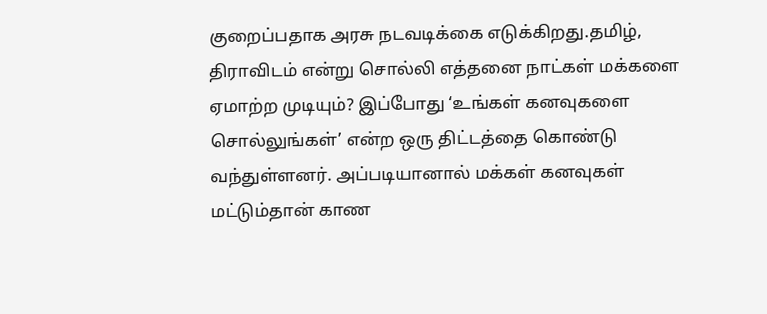குறைப்பதாக அரசு நடவடிக்கை எடுக்கிறது.தமிழ், திராவிடம் என்று சொல்லி எத்தனை நாட்கள் மக்களை ஏமாற்ற முடியும்? இப்போது ‘உங்கள் கனவுகளை சொல்லுங்கள்’ என்ற ஒரு திட்டத்தை கொண்டு வந்துள்ளனர். அப்படியானால் மக்கள் கனவுகள் மட்டும்தான் காண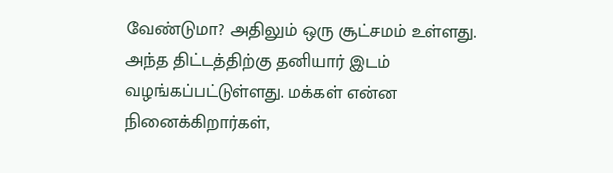வேண்டுமா? அதிலும் ஒரு சூட்சமம் உள்ளது. அந்த திட்டத்திற்கு தனியார் இடம் வழங்கப்பட்டுள்ளது. மக்கள் என்ன நினைக்கிறார்கள்,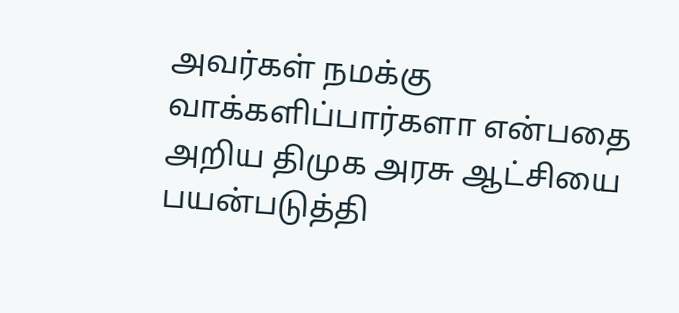அவர்கள் நமக்கு வாக்களிப்பார்களா என்பதை அறிய திமுக அரசு ஆட்சியை பயன்படுத்தி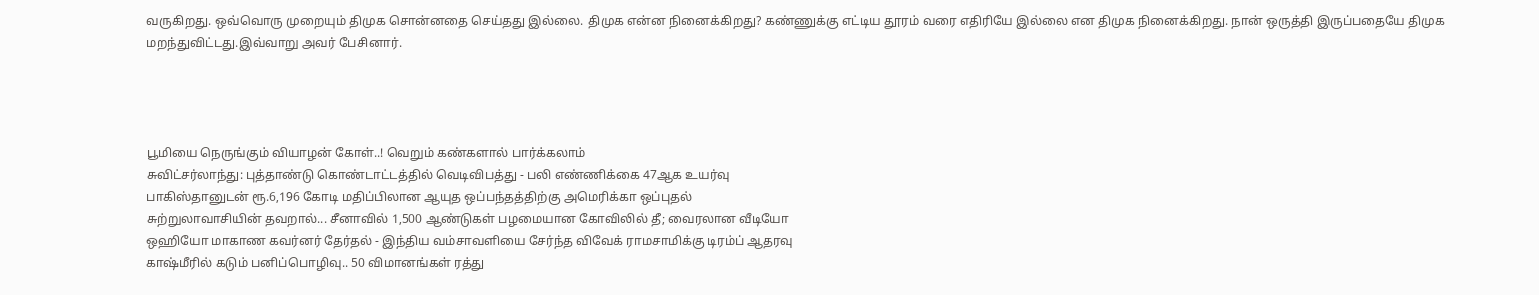வருகிறது. ஒவ்வொரு முறையும் திமுக சொன்னதை செய்தது இல்லை. திமுக என்ன நினைக்கிறது? கண்ணுக்கு எட்டிய தூரம் வரை எதிரியே இல்லை என திமுக நினைக்கிறது. நான் ஒருத்தி இருப்பதையே திமுக மறந்துவிட்டது.இவ்வாறு அவர் பேசினார்.




பூமியை நெருங்கும் வியாழன் கோள்..! வெறும் கண்களால் பார்க்கலாம்
சுவிட்சர்லாந்து: புத்தாண்டு கொண்டாட்டத்தில் வெடிவிபத்து - பலி எண்ணிக்கை 47ஆக உயர்வு
பாகிஸ்தானுடன் ரூ.6,196 கோடி மதிப்பிலான ஆயுத ஒப்பந்தத்திற்கு அமெரிக்கா ஒப்புதல்
சுற்றுலாவாசியின் தவறால்... சீனாவில் 1,500 ஆண்டுகள் பழமையான கோவிலில் தீ; வைரலான வீடியோ
ஒஹியோ மாகாண கவர்னர் தேர்தல் - இந்திய வம்சாவளியை சேர்ந்த விவேக் ராமசாமிக்கு டிரம்ப் ஆதரவு
காஷ்மீரில் கடும் பனிப்பொழிவு.. 50 விமானங்கள் ரத்து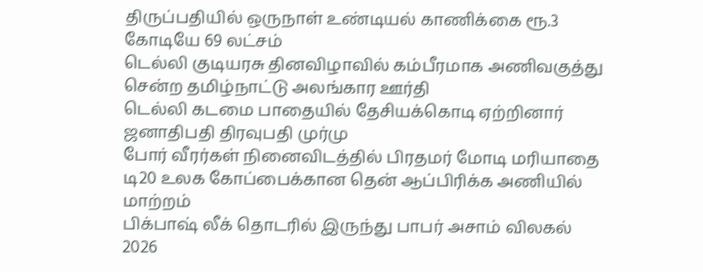திருப்பதியில் ஒருநாள் உண்டியல் காணிக்கை ரூ.3 கோடியே 69 லட்சம்
டெல்லி குடியரசு தினவிழாவில் கம்பீரமாக அணிவகுத்து சென்ற தமிழ்நாட்டு அலங்கார ஊர்தி
டெல்லி கடமை பாதையில் தேசியக்கொடி ஏற்றினார் ஜனாதிபதி திரவுபதி முர்மு
போர் வீரர்கள் நினைவிடத்தில் பிரதமர் மோடி மரியாதை
டி20 உலக கோப்பைக்கான தென் ஆப்பிரிக்க அணியில் மாற்றம்
பிக்பாஷ் லீக் தொடரில் இருந்து பாபர் அசாம் விலகல்
2026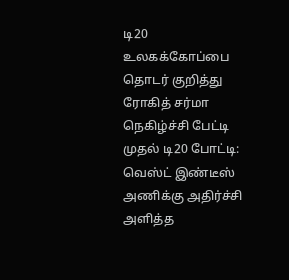டி20 உலகக்கோப்பை தொடர் குறித்து ரோகித் சர்மா நெகிழ்ச்சி பேட்டி
முதல் டி20 போட்டி: வெஸ்ட் இண்டீஸ் அணிக்கு அதிர்ச்சி அளித்த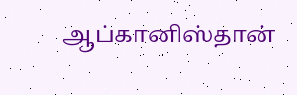ஆப்கானிஸ்தான்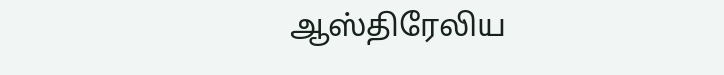ஆஸ்திரேலிய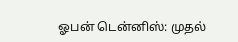ஓபன் டென்னிஸ்: முதல்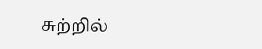சுற்றில்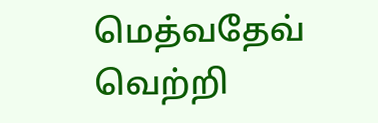மெத்வதேவ் வெற்றி